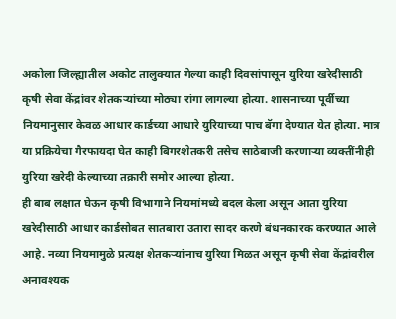अकोला जिल्ह्यातील अकोट तालुक्यात गेल्या काही दिवसांपासून युरिया खरेदीसाठी कृषी सेवा केंद्रांवर शेतकऱ्यांच्या मोठ्या रांगा लागल्या होत्या. शासनाच्या पूर्वीच्या नियमानुसार केवळ आधार कार्डच्या आधारे युरियाच्या पाच बॅगा देण्यात येत होत्या. मात्र या प्रक्रियेचा गैरफायदा घेत काही बिगरशेतकरी तसेच साठेबाजी करणाऱ्या व्यक्तींनीही युरिया खरेदी केल्याच्या तक्रारी समोर आल्या होत्या.
ही बाब लक्षात घेऊन कृषी विभागाने नियमांमध्ये बदल केला असून आता युरिया खरेदीसाठी आधार कार्डसोबत सातबारा उतारा सादर करणे बंधनकारक करण्यात आले आहे. नव्या नियमामुळे प्रत्यक्ष शेतकऱ्यांनाच युरिया मिळत असून कृषी सेवा केंद्रांवरील अनावश्यक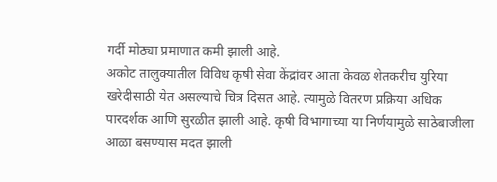गर्दी मोठ्या प्रमाणात कमी झाली आहे.
अकोट तालुक्यातील विविध कृषी सेवा केंद्रांवर आता केवळ शेतकरीच युरिया खरेदीसाठी येत असल्याचे चित्र दिसत आहे. त्यामुळे वितरण प्रक्रिया अधिक पारदर्शक आणि सुरळीत झाली आहे. कृषी विभागाच्या या निर्णयामुळे साठेबाजीला आळा बसण्यास मदत झाली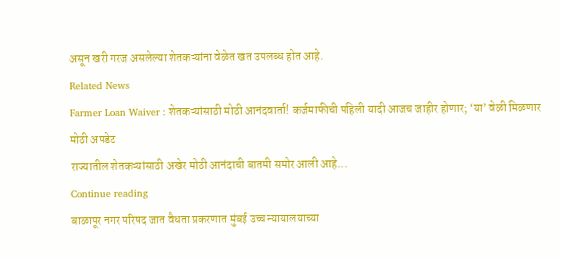असून खरी गरज असलेल्या शेतकऱ्यांना वेळेत खत उपलब्ध होत आहे.
Related News
Farmer Loan Waiver : शेतकऱ्यांसाठी मोठी आनंदवार्ता! कर्जमाफीची पहिली यादी आजच जाहीर होणार; ‘या’ वेळी मिळणार मोठी अपडेट
राज्यातील शेतकऱ्यांसाठी अखेर मोठी आनंदाची बातमी समोर आली आहे...
Continue reading
बाळापूर नगर परिषद जात वैधता प्रकरणात मुंबई उच्च न्यायालयाच्या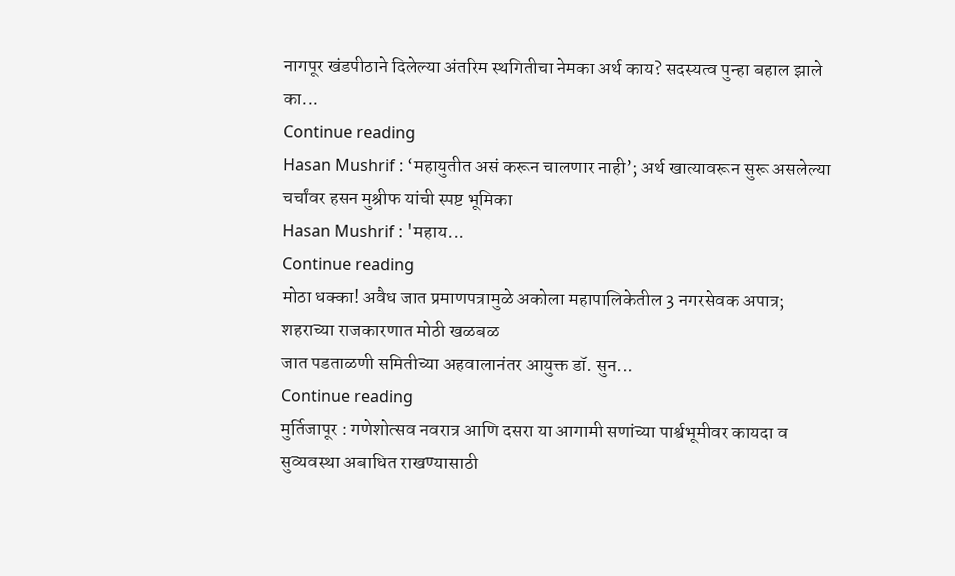नागपूर खंडपीठाने दिलेल्या अंतरिम स्थगितीचा नेमका अर्थ काय? सदस्यत्व पुन्हा बहाल झाले का...
Continue reading
Hasan Mushrif : ‘महायुतीत असं करून चालणार नाही’; अर्थ खात्यावरून सुरू असलेल्या चर्चांवर हसन मुश्रीफ यांची स्पष्ट भूमिका
Hasan Mushrif : 'महाय...
Continue reading
मोठा धक्का! अवैध जात प्रमाणपत्रामुळे अकोला महापालिकेतील 3 नगरसेवक अपात्र; शहराच्या राजकारणात मोठी खळबळ
जात पडताळणी समितीच्या अहवालानंतर आयुक्त डॉ. सुन...
Continue reading
मुर्तिजापूर : गणेशोत्सव नवरात्र आणि दसरा या आगामी सणांच्या पार्श्वभूमीवर कायदा व सुव्यवस्था अबाधित राखण्यासाठी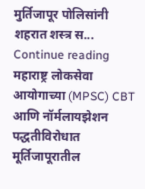मुर्तिजापूर पोलिसांनी शहरात शस्त्र स...
Continue reading
महाराष्ट्र लोकसेवा आयोगाच्या (MPSC) CBT आणि नॉर्मलायझेशन पद्धतीविरोधात मूर्तिजापूरातील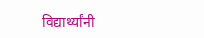विद्यार्थ्यांनी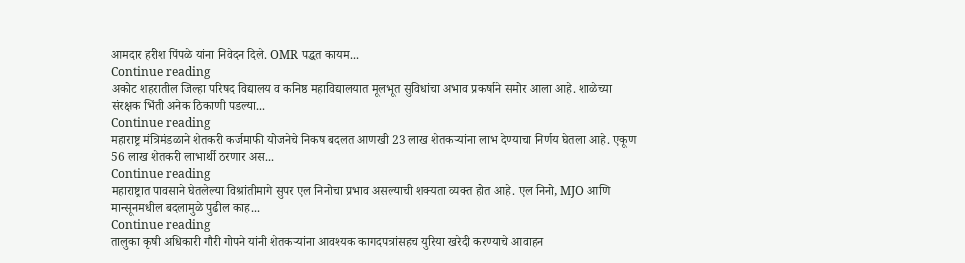आमदार हरीश पिंपळे यांना निवेदन दिले. OMR पद्धत कायम...
Continue reading
अकोट शहरातील जिल्हा परिषद विद्यालय व कनिष्ठ महाविद्यालयात मूलभूत सुविधांचा अभाव प्रकर्षाने समोर आला आहे. शाळेच्या संरक्षक भिंती अनेक ठिकाणी पडल्या...
Continue reading
महाराष्ट्र मंत्रिमंडळाने शेतकरी कर्जमाफी योजनेचे निकष बदलत आणखी 23 लाख शेतकऱ्यांना लाभ देण्याचा निर्णय घेतला आहे. एकूण 56 लाख शेतकरी लाभार्थी ठरणार अस...
Continue reading
महाराष्ट्रात पावसाने घेतलेल्या विश्रांतीमागे सुपर एल निनोचा प्रभाव असल्याची शक्यता व्यक्त होत आहे. एल निनो, MJO आणि मान्सूनमधील बदलामुळे पुढील काह...
Continue reading
तालुका कृषी अधिकारी गौरी गोपने यांनी शेतकऱ्यांना आवश्यक कागदपत्रांसहच युरिया खरेदी करण्याचे आवाहन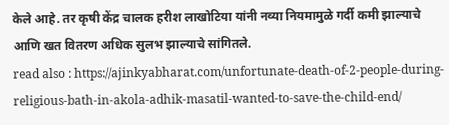केले आहे. तर कृषी केंद्र चालक हरीश लाखोटिया यांनी नव्या नियमामुळे गर्दी कमी झाल्याचे आणि खत वितरण अधिक सुलभ झाल्याचे सांगितले.
read also : https://ajinkyabharat.com/unfortunate-death-of-2-people-during-religious-bath-in-akola-adhik-masatil-wanted-to-save-the-child-end/